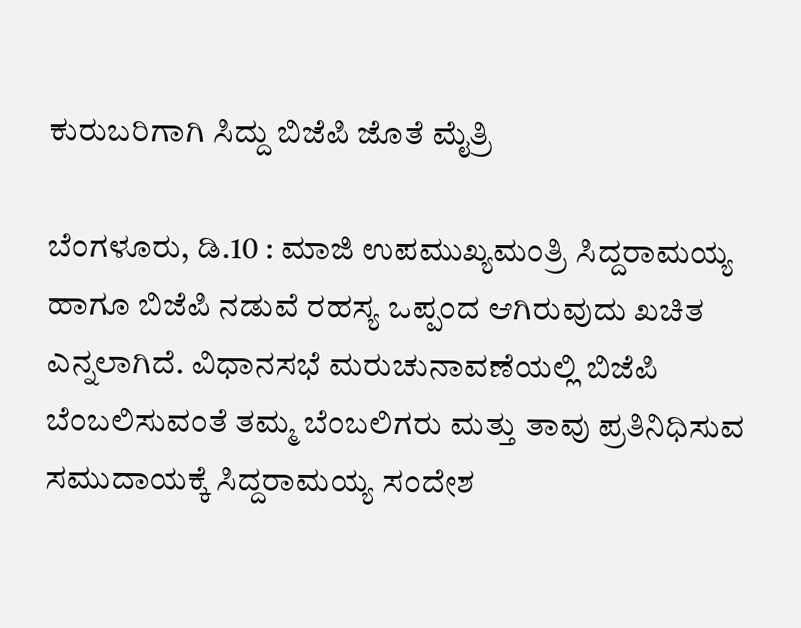ಕುರುಬರಿಗಾಗಿ ಸಿದ್ದು ಬಿಜೆಪಿ ಜೊತೆ ಮೈತ್ರಿ

ಬೆಂಗಳೂರು, ಡಿ.10 : ಮಾಜಿ ಉಪಮುಖ್ಯಮಂತ್ರಿ ಸಿದ್ದರಾಮಯ್ಯ ಹಾಗೂ ಬಿಜೆಪಿ ನಡುವೆ ರಹಸ್ಯ ಒಪ್ಪಂದ ಆಗಿರುವುದು ಖಚಿತ ಎನ್ನಲಾಗಿದೆ. ವಿಧಾನಸಭೆ ಮರುಚುನಾವಣೆಯಲ್ಲಿ ಬಿಜೆಪಿ ಬೆಂಬಲಿಸುವಂತೆ ತಮ್ಮ ಬೆಂಬಲಿಗರು ಮತ್ತು ತಾವು ಪ್ರತಿನಿಧಿಸುವ ಸಮುದಾಯಕ್ಕೆ ಸಿದ್ದರಾಮಯ್ಯ ಸಂದೇಶ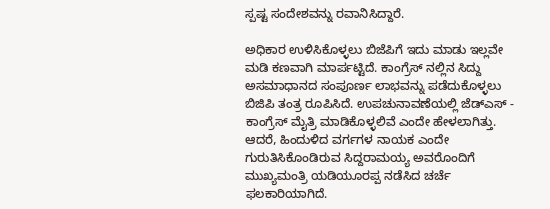ಸ್ಪಷ್ಟ ಸಂದೇಶವನ್ನು ರವಾನಿಸಿದ್ದಾರೆ.

ಅಧಿಕಾರ ಉಳಿಸಿಕೊಳ್ಳಲು ಬಿಜೆಪಿಗೆ ಇದು ಮಾಡು ಇಲ್ಲವೇ ಮಡಿ ಕಣವಾಗಿ ಮಾರ್ಪಟ್ಟಿದೆ. ಕಾಂಗ್ರೆಸ್ ನಲ್ಲಿನ ಸಿದ್ದು ಅಸಮಾಧಾನದ ಸಂಪೂರ್ಣ ಲಾಭವನ್ನು ಪಡೆದುಕೊಳ್ಳಲು ಬಿಜಿಪಿ ತಂತ್ರ ರೂಪಿಸಿದೆ. ಉಪಚುನಾವಣೆಯಲ್ಲಿ ಜೆಡ್ಎಸ್ - ಕಾಂಗ್ರೆಸ್ ಮೈತ್ರಿ ಮಾಡಿಕೊಳ್ಳಲಿವೆ ಎಂದೇ ಹೇಳಲಾಗಿತ್ತು. ಆದರೆ, ಹಿಂದುಳಿದ ವರ್ಗಗಳ ನಾಯಕ ಎಂದೇ ಗುರುತಿಸಿಕೊಂಡಿರುವ ಸಿದ್ದರಾಮಯ್ಯ ಅವರೊಂದಿಗೆ ಮುಖ್ಯಮಂತ್ರಿ ಯಡಿಯೂರಪ್ಪ ನಡೆಸಿದ ಚರ್ಚೆ ಫಲಕಾರಿಯಾಗಿದೆ.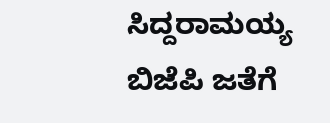ಸಿದ್ದರಾಮಯ್ಯ ಬಿಜೆಪಿ ಜತೆಗೆ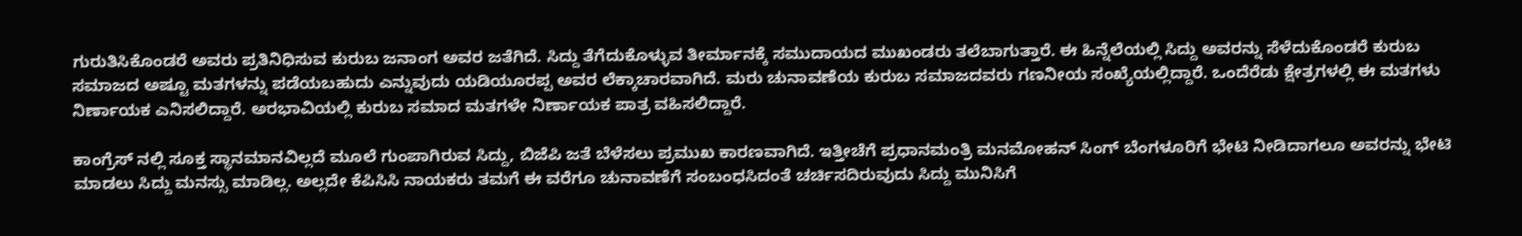ಗುರುತಿಸಿಕೊಂಡರೆ ಅವರು ಪ್ರತಿನಿಧಿಸುವ ಕುರುಬ ಜನಾಂಗ ಅವರ ಜತೆಗಿದೆ. ಸಿದ್ದು ತೆಗೆದುಕೊಳ್ಳುವ ತೀರ್ಮಾನಕ್ಕೆ ಸಮುದಾಯದ ಮುಖಂಡರು ತಲೆಬಾಗುತ್ತಾರೆ. ಈ ಹಿನ್ನೆಲೆಯಲ್ಲಿ ಸಿದ್ದು ಅವರನ್ನು ಸೆಳೆದುಕೊಂಡರೆ ಕುರುಬ ಸಮಾಜದ ಅಷ್ಟೂ ಮತಗಳನ್ನು ಪಡೆಯಬಹುದು ಎನ್ನುವುದು ಯಡಿಯೂರಪ್ಪ ಅವರ ಲೆಕ್ಕಾಚಾರವಾಗಿದೆ. ಮರು ಚುನಾವಣೆಯ ಕುರುಬ ಸಮಾಜದವರು ಗಣನೀಯ ಸಂಖ್ಯೆಯಲ್ಲಿದ್ದಾರೆ. ಒಂದೆರೆಡು ಕ್ಷೇತ್ರಗಳಲ್ಲಿ ಈ ಮತಗಳು ನಿರ್ಣಾಯಕ ಎನಿಸಲಿದ್ದಾರೆ. ಅರಭಾವಿಯಲ್ಲಿ ಕುರುಬ ಸಮಾದ ಮತಗಳೇ ನಿರ್ಣಾಯಕ ಪಾತ್ರ ವಹಿಸಲಿದ್ದಾರೆ.

ಕಾಂಗ್ರೆಸ್ ನಲ್ಲಿ ಸೂಕ್ತ ಸ್ಥಾನಮಾನವಿಲ್ಲದೆ ಮೂಲೆ ಗುಂಪಾಗಿರುವ ಸಿದ್ದು, ಬಿಜೆಪಿ ಜತೆ ಬೆಳೆಸಲು ಪ್ರಮುಖ ಕಾರಣವಾಗಿದೆ. ಇತ್ತೀಚೆಗೆ ಪ್ರಧಾನಮಂತ್ರಿ ಮನಮೋಹನ್ ಸಿಂಗ್ ಬೆಂಗಳೂರಿಗೆ ಭೇಟಿ ನೀಡಿದಾಗಲೂ ಅವರನ್ನು ಭೇಟಿ ಮಾಡಲು ಸಿದ್ದು ಮನಸ್ಸು ಮಾಡಿಲ್ಲ. ಅಲ್ಲದೇ ಕೆಪಿಸಿಸಿ ನಾಯಕರು ತಮಗೆ ಈ ವರೆಗೂ ಚುನಾವಣೆಗೆ ಸಂಬಂಧಸಿದಂತೆ ಚರ್ಚಿಸದಿರುವುದು ಸಿದ್ದು ಮುನಿಸಿಗೆ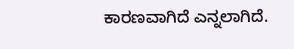ಕಾರಣವಾಗಿದೆ ಎನ್ನಲಾಗಿದೆ.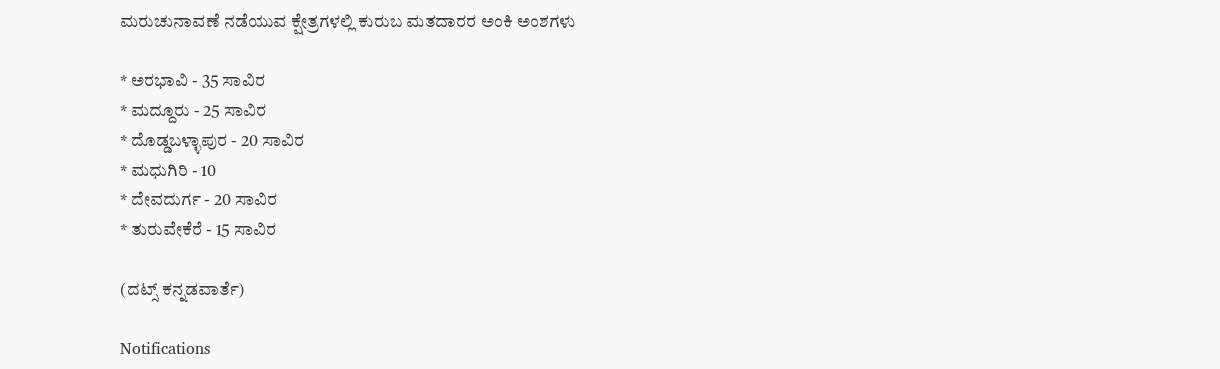ಮರುಚುನಾವಣೆ ನಡೆಯುವ ಕ್ಷೇತ್ರಗಳಲ್ಲಿ ಕುರುಬ ಮತದಾರರ ಅಂಕಿ ಅಂಶಗಳು

* ಅರಭಾವಿ - 35 ಸಾವಿರ
* ಮದ್ದೂರು - 25 ಸಾವಿರ
* ದೊಡ್ಡಬಳ್ಳಾಪುರ - 20 ಸಾವಿರ
* ಮಧುಗಿರಿ - 10
* ದೇವದುರ್ಗ - 20 ಸಾವಿರ
* ತುರುವೇಕೆರೆ - 15 ಸಾವಿರ

(ದಟ್ಸ್ ಕನ್ನಡವಾರ್ತೆ)

Notifications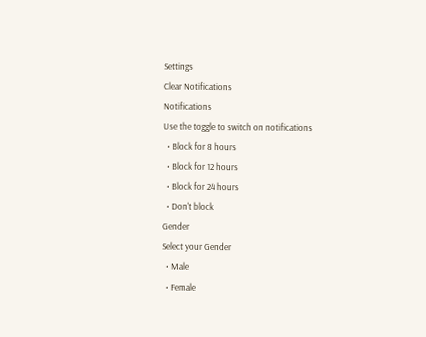Settings
Clear Notifications
Notifications
Use the toggle to switch on notifications
  • Block for 8 hours
  • Block for 12 hours
  • Block for 24 hours
  • Don't block
Gender
Select your Gender
  • Male
  • Female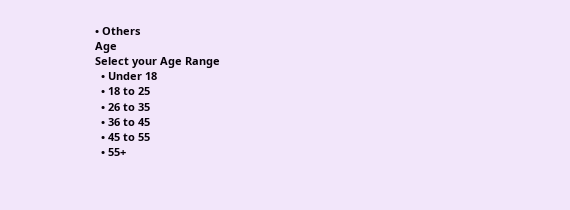• Others
Age
Select your Age Range
  • Under 18
  • 18 to 25
  • 26 to 35
  • 36 to 45
  • 45 to 55
  • 55+